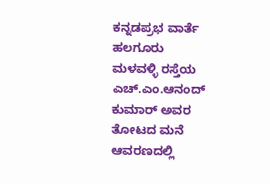ಕನ್ನಡಪ್ರಭ ವಾರ್ತೆ ಹಲಗೂರು
ಮಳವಳ್ಳಿ ರಸ್ತೆಯ ಎಚ್.ಎಂ.ಆನಂದ್ ಕುಮಾರ್ ಅವರ ತೋಟದ ಮನೆ ಆವರಣದಲ್ಲಿ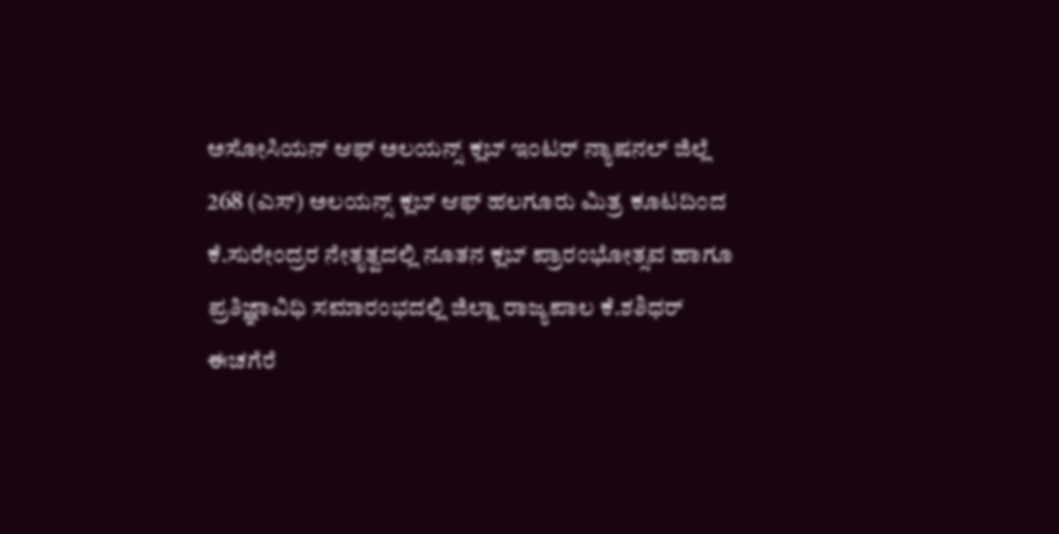ಅಸೋಸಿಯನ್ ಆಫ್ ಅಲಯನ್ಸ್ ಕ್ಲಬ್ ಇಂಟರ್ ನ್ಯಾಷನಲ್ ಜಿಲ್ಲೆ 268 (ಎಸ್) ಅಲಯನ್ಸ್ ಕ್ಲಬ್ ಆಫ್ ಹಲಗೂರು ಮಿತ್ರ ಕೂಟದಿಂದ ಕೆ.ಸುರೇಂದ್ರರ ನೇತೃತ್ವದಲ್ಲಿ ನೂತನ ಕ್ಲಬ್ ಪ್ರಾರಂಭೋತ್ಸವ ಹಾಗೂ ಪ್ರತಿಜ್ಞಾವಿಧಿ ಸಮಾರಂಭದಲ್ಲಿ ಜಿಲ್ಲಾ ರಾಜ್ಯಪಾಲ ಕೆ.ಶಶಿಧರ್ ಈಚಗೆರೆ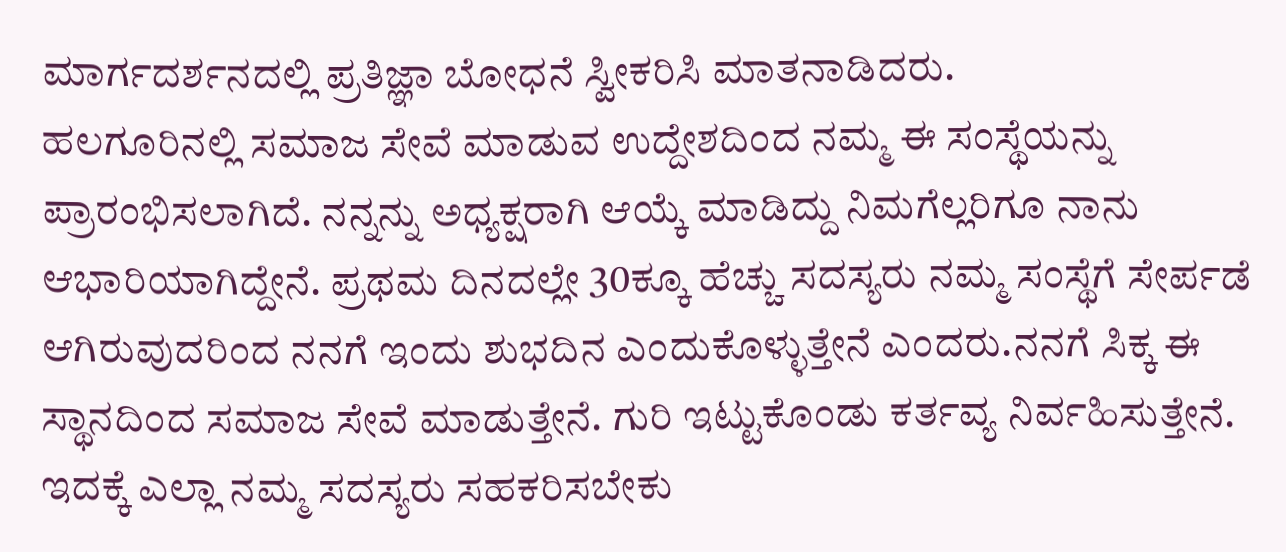ಮಾರ್ಗದರ್ಶನದಲ್ಲಿ ಪ್ರತಿಜ್ಞಾ ಬೋಧನೆ ಸ್ವೀಕರಿಸಿ ಮಾತನಾಡಿದರು.
ಹಲಗೂರಿನಲ್ಲಿ ಸಮಾಜ ಸೇವೆ ಮಾಡುವ ಉದ್ದೇಶದಿಂದ ನಮ್ಮ ಈ ಸಂಸ್ಥೆಯನ್ನು ಪ್ರಾರಂಭಿಸಲಾಗಿದೆ. ನನ್ನನ್ನು ಅಧ್ಯಕ್ಷರಾಗಿ ಆಯ್ಕೆ ಮಾಡಿದ್ದು ನಿಮಗೆಲ್ಲರಿಗೂ ನಾನು ಆಭಾರಿಯಾಗಿದ್ದೇನೆ. ಪ್ರಥಮ ದಿನದಲ್ಲೇ 30ಕ್ಕೂ ಹೆಚ್ಚು ಸದಸ್ಯರು ನಮ್ಮ ಸಂಸ್ಥೆಗೆ ಸೇರ್ಪಡೆ ಆಗಿರುವುದರಿಂದ ನನಗೆ ಇಂದು ಶುಭದಿನ ಎಂದುಕೊಳ್ಳುತ್ತೇನೆ ಎಂದರು.ನನಗೆ ಸಿಕ್ಕ ಈ ಸ್ಥಾನದಿಂದ ಸಮಾಜ ಸೇವೆ ಮಾಡುತ್ತೇನೆ. ಗುರಿ ಇಟ್ಟುಕೊಂಡು ಕರ್ತವ್ಯ ನಿರ್ವಹಿಸುತ್ತೇನೆ. ಇದಕ್ಕೆ ಎಲ್ಲಾ ನಮ್ಮ ಸದಸ್ಯರು ಸಹಕರಿಸಬೇಕು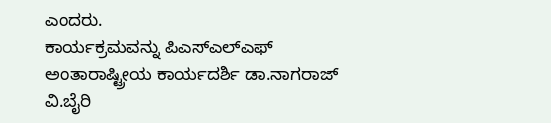ಎಂದರು.
ಕಾರ್ಯಕ್ರಮವನ್ನು ಪಿಎಸ್ಎಲ್ಎಫ್ ಅಂತಾರಾಷ್ಟ್ರೀಯ ಕಾರ್ಯದರ್ಶಿ ಡಾ.ನಾಗರಾಜ್ ವಿ.ಬೈರಿ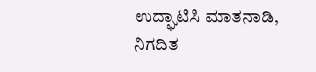ಉದ್ಘಾಟಿಸಿ ಮಾತನಾಡಿ, ನಿಗದಿತ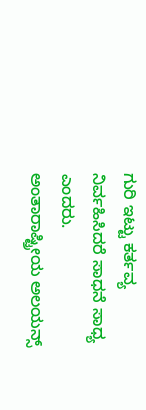ಗುರಿ ಇಟ್ಟು ಕರ್ತವ್ಯ ನಿರ್ವಹಿಸಿದರೆ ಸಾಧನೆ ಸಾಧ್ಯ ಎಂದರು.
ಅಂತಾರಾಷ್ಟ್ರೀಯ ಅಲಯನ್ಸ್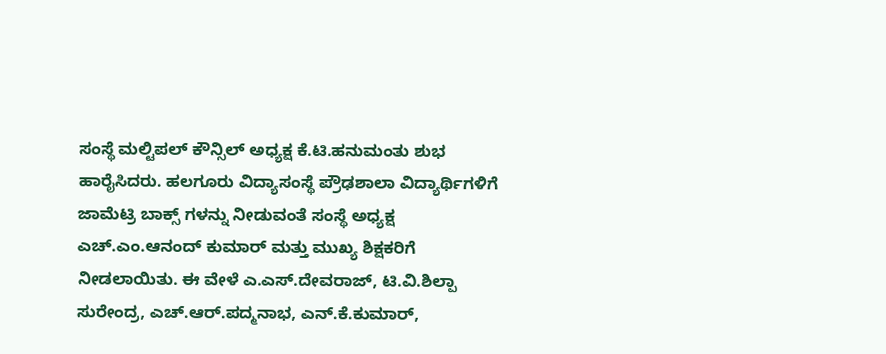ಸಂಸ್ಥೆ ಮಲ್ಟಿಪಲ್ ಕೌನ್ಸಿಲ್ ಅಧ್ಯಕ್ಷ ಕೆ.ಟಿ.ಹನುಮಂತು ಶುಭ ಹಾರೈಸಿದರು. ಹಲಗೂರು ವಿದ್ಯಾಸಂಸ್ಥೆ ಪ್ರೌಢಶಾಲಾ ವಿದ್ಯಾರ್ಥಿಗಳಿಗೆ ಜಾಮೆಟ್ರಿ ಬಾಕ್ಸ್ ಗಳನ್ನು ನೀಡುವಂತೆ ಸಂಸ್ಥೆ ಅಧ್ಯಕ್ಷ ಎಚ್.ಎಂ.ಆನಂದ್ ಕುಮಾರ್ ಮತ್ತು ಮುಖ್ಯ ಶಿಕ್ಷಕರಿಗೆ ನೀಡಲಾಯಿತು. ಈ ವೇಳೆ ಎ.ಎಸ್.ದೇವರಾಜ್, ಟಿ.ವಿ.ಶಿಲ್ಪಾ ಸುರೇಂದ್ರ, ಎಚ್.ಆರ್.ಪದ್ಮನಾಭ, ಎನ್.ಕೆ.ಕುಮಾರ್,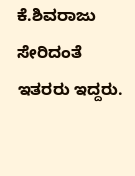ಕೆ.ಶಿವರಾಜು ಸೇರಿದಂತೆ ಇತರರು ಇದ್ದರು.